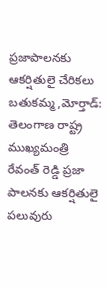ప్రజాపాలనకు ఆకర్షితులై చేరికలు
బతుకమ్మ,మోర్తాడ్: తెలంగాణ రాష్ట్ర ముఖ్యమంత్రి రేవంత్ రెడ్డి ప్రజా పాలనకు ఆకర్షితులై పలువురు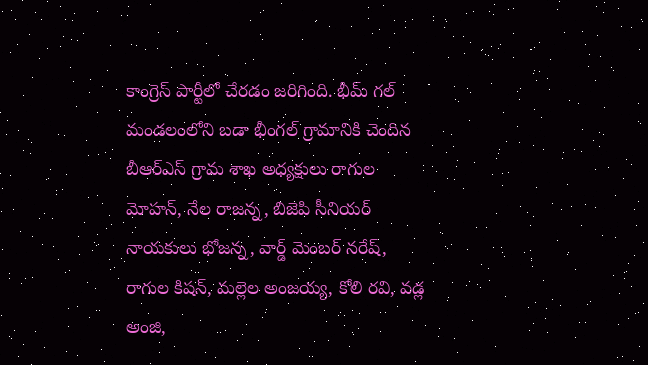కాంగ్రెస్ పార్టీలో చేరడం జరిగింది. భీమ్ గల్ మండలంలోని బడా భీంగల్ గ్రామానికి చెందిన బీఆర్ఎస్ గ్రామ శాఖ అధ్యక్షులు రాగుల మోహన్, నేల రాజన్న, బిజెపి సీనియర్ నాయకులు భోజన్న, వార్డ్ మెంబర్ నరేష్, రాగుల కిషన్, మల్లెల అంజయ్య, కోలి రవి, వడ్ల అంజి,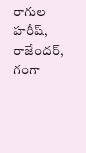రాగుల హరీష్, రాజేందర్, గంగా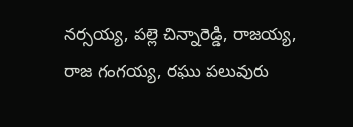నర్సయ్య, పల్లె చిన్నారెడ్డి, రాజయ్య, రాజ గంగయ్య, రఘు పలువురు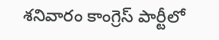శనివారం కాంగ్రెస్ పార్టీలో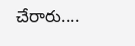చేరారు....